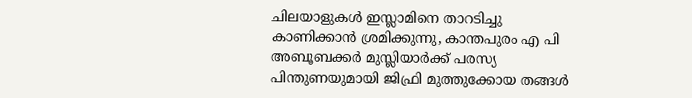ചിലയാളുകള്‍ ഇസ്ലാമിനെ താറടിച്ചു കാണിക്കാന്‍ ശ്രമിക്കുന്നു, കാന്തപുരം എ പി അബൂബക്കര്‍ മുസ്ലിയാര്‍ക്ക് പരസ്യ പിന്തുണയുമായി ജിഫ്രി മുത്തുക്കോയ തങ്ങള്‍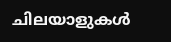ചിലയാളുകള്‍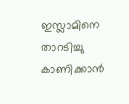ഇസ്ലാമിനെ താറടിച്ചു കാണിക്കാന്‍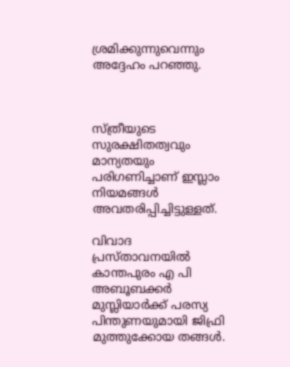ശ്രമിക്കുന്നുവെന്നും അദ്ദേഹം പറഞ്ഞു.



സ്ത്രീയുടെ സുരക്ഷിതത്വവും മാന്യതയും പരിഗണിച്ചാണ് ഇസ്ലാം നിയമങ്ങള്‍ അവതരിപ്പിച്ചിട്ടുള്ളത്.

വിവാദ പ്രസ്താവനയില്‍ കാന്തപുരം എ പി അബൂബക്കര്‍ മുസ്ലിയാര്‍ക്ക് പരസ്യ പിന്തുണയുമായി ജിഫ്രി മുത്തുക്കോയ തങ്ങള്‍.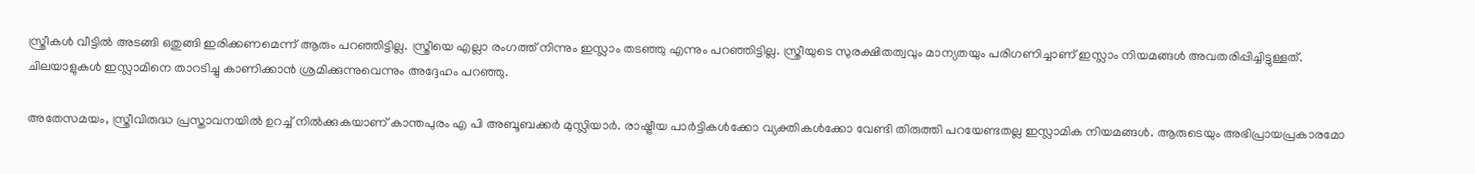സ്ത്രീകള്‍ വീട്ടില്‍ അടങ്ങി ഒതുങ്ങി ഇരിക്കണമെന്ന് ആരും പറഞ്ഞിട്ടില്ല. സ്ത്രീയെ എല്ലാ രംഗത്ത് നിന്നും ഇസ്ലാം തടഞ്ഞു എന്നും പറഞ്ഞിട്ടില്ല. സ്ത്രീയുടെ സുരക്ഷിതത്വവും മാന്യതയും പരിഗണിച്ചാണ് ഇസ്ലാം നിയമങ്ങള്‍ അവതരിപ്പിച്ചിട്ടുള്ളത്. ചിലയാളുകള്‍ ഇസ്ലാമിനെ താറടിച്ചു കാണിക്കാന്‍ ശ്രമിക്കുന്നുവെന്നും അദ്ദേഹം പറഞ്ഞു.

അതേസമയം, സ്ത്രീവിരുദ്ധ പ്രസ്താവനയില്‍ ഉറച്ച് നില്‍ക്കുകയാണ് കാന്തപുരം എ പി അബൂബക്കര്‍ മുസ്ലിയാര്‍. രാഷ്ട്രീയ പാര്‍ട്ടികള്‍ക്കോ വ്യക്തികള്‍ക്കോ വേണ്ടി തിരുത്തി പറയേണ്ടതല്ല ഇസ്ലാമിക നിയമങ്ങള്‍. ആരുടെയും അഭിപ്രായപ്രകാരമോ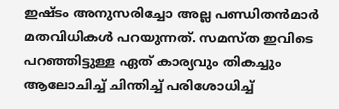ഇഷ്ടം അനുസരിച്ചോ അല്ല പണ്ഡിതന്‍മാര്‍ മതവിധികള്‍ പറയുന്നത്. സമസ്ത ഇവിടെ പറഞ്ഞിട്ടുള്ള ഏത് കാര്യവും തികച്ചും ആലോചിച്ച് ചിന്തിച്ച് പരിശോധിച്ച്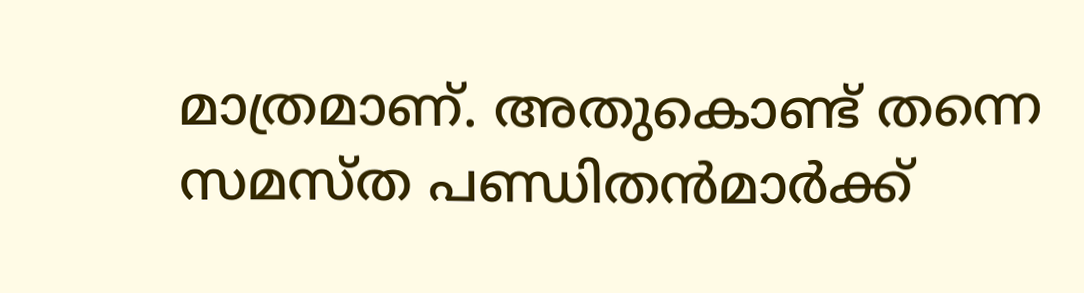മാത്രമാണ്. അതുകൊണ്ട് തന്നെ സമസ്ത പണ്ഡിതന്‍മാര്‍ക്ക്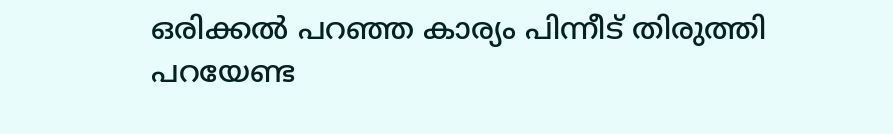ഒരിക്കല്‍ പറഞ്ഞ കാര്യം പിന്നീട് തിരുത്തി പറയേണ്ട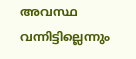അവസ്ഥ വന്നിട്ടില്ലെന്നും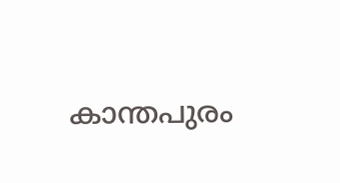കാന്തപുരം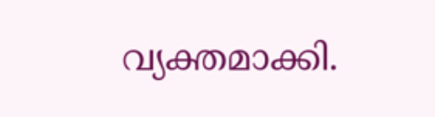വ്യക്തമാക്കി.